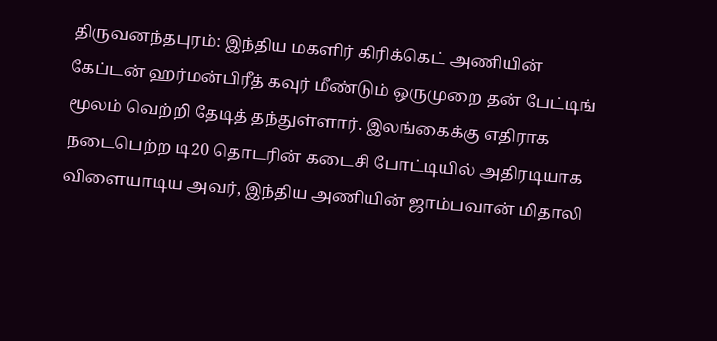திருவனந்தபுரம்: இந்திய மகளிர் கிரிக்கெட் அணியின் கேப்டன் ஹர்மன்பிரீத் கவுர் மீண்டும் ஒருமுறை தன் பேட்டிங் மூலம் வெற்றி தேடித் தந்துள்ளார். இலங்கைக்கு எதிராக நடைபெற்ற டி20 தொடரின் கடைசி போட்டியில் அதிரடியாக விளையாடிய அவர், இந்திய அணியின் ஜாம்பவான் மிதாலி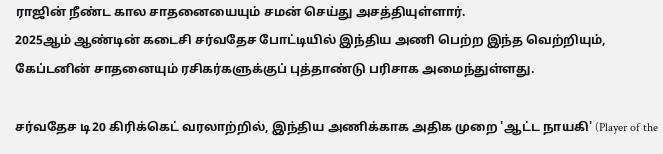ராஜின் நீண்ட கால சாதனையையும் சமன் செய்து அசத்தியுள்ளார்.
2025ஆம் ஆண்டின் கடைசி சர்வதேச போட்டியில் இந்திய அணி பெற்ற இந்த வெற்றியும், கேப்டனின் சாதனையும் ரசிகர்களுக்குப் புத்தாண்டு பரிசாக அமைந்துள்ளது.

சர்வதேச டி20 கிரிக்கெட் வரலாற்றில், இந்திய அணிக்காக அதிக முறை 'ஆட்ட நாயகி' (Player of the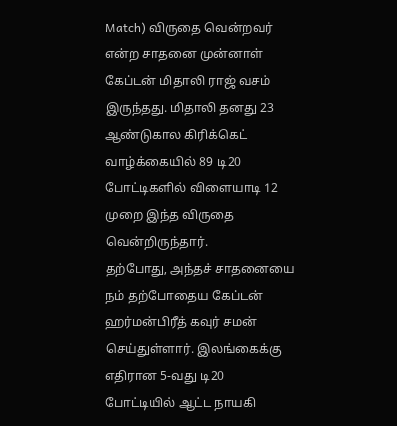Match) விருதை வென்றவர் என்ற சாதனை முன்னாள் கேப்டன் மிதாலி ராஜ் வசம் இருந்தது. மிதாலி தனது 23 ஆண்டுகால கிரிக்கெட் வாழ்க்கையில் 89 டி20 போட்டிகளில் விளையாடி 12 முறை இந்த விருதை வென்றிருந்தார்.
தற்போது, அந்தச் சாதனையை நம் தற்போதைய கேப்டன் ஹர்மன்பிரீத் கவுர் சமன் செய்துள்ளார். இலங்கைக்கு எதிரான 5-வது டி20 போட்டியில் ஆட்ட நாயகி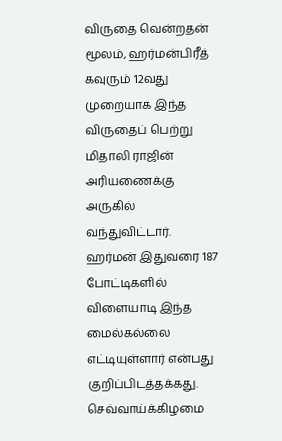விருதை வென்றதன் மூலம், ஹர்மன்பிரீத் கவுரும் 12வது முறையாக இந்த விருதைப் பெற்று மிதாலி ராஜின் அரியணைக்கு அருகில் வந்துவிட்டார். ஹர்மன் இதுவரை 187 போட்டிகளில் விளையாடி இந்த மைல்கல்லை எட்டியுள்ளார் என்பது குறிப்பிடத்தக்கது.
செவ்வாய்க்கிழமை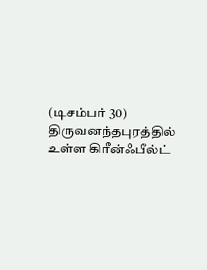(டிசம்பர் 30) திருவனந்தபுரத்தில் உள்ள கிரீன்ஃபீல்ட்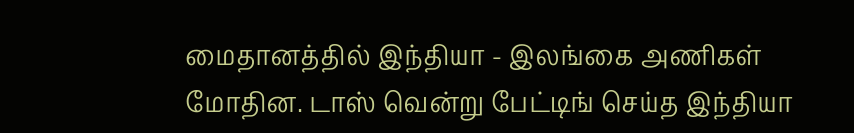மைதானத்தில் இந்தியா - இலங்கை அணிகள் மோதின. டாஸ் வென்று பேட்டிங் செய்த இந்தியா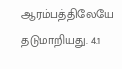ஆரம்பத்திலேயே தடுமாறியது. 4.1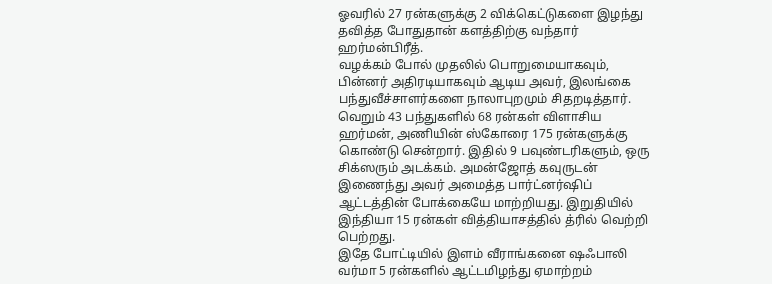ஓவரில் 27 ரன்களுக்கு 2 விக்கெட்டுகளை இழந்து தவித்த போதுதான் களத்திற்கு வந்தார் ஹர்மன்பிரீத்.
வழக்கம் போல் முதலில் பொறுமையாகவும், பின்னர் அதிரடியாகவும் ஆடிய அவர், இலங்கை பந்துவீச்சாளர்களை நாலாபுறமும் சிதறடித்தார். வெறும் 43 பந்துகளில் 68 ரன்கள் விளாசிய ஹர்மன், அணியின் ஸ்கோரை 175 ரன்களுக்கு கொண்டு சென்றார். இதில் 9 பவுண்டரிகளும், ஒரு சிக்ஸரும் அடக்கம். அமன்ஜோத் கவுருடன் இணைந்து அவர் அமைத்த பார்ட்னர்ஷிப் ஆட்டத்தின் போக்கையே மாற்றியது. இறுதியில் இந்தியா 15 ரன்கள் வித்தியாசத்தில் த்ரில் வெற்றி பெற்றது.
இதே போட்டியில் இளம் வீராங்கனை ஷஃபாலி வர்மா 5 ரன்களில் ஆட்டமிழந்து ஏமாற்றம்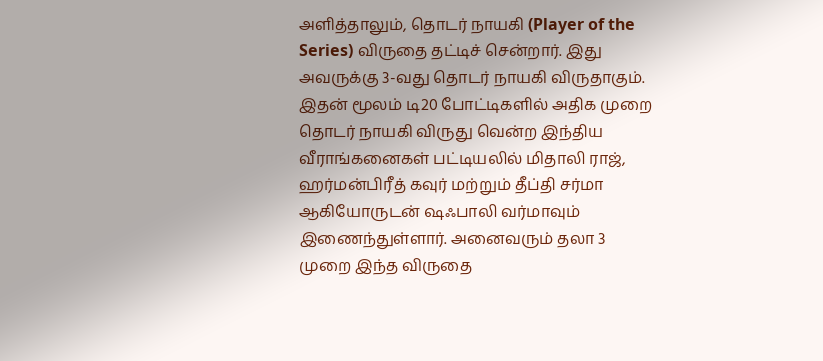அளித்தாலும், தொடர் நாயகி (Player of the Series) விருதை தட்டிச் சென்றார். இது அவருக்கு 3-வது தொடர் நாயகி விருதாகும்.
இதன் மூலம் டி20 போட்டிகளில் அதிக முறை தொடர் நாயகி விருது வென்ற இந்திய வீராங்கனைகள் பட்டியலில் மிதாலி ராஜ், ஹர்மன்பிரீத் கவுர் மற்றும் தீப்தி சர்மா ஆகியோருடன் ஷஃபாலி வர்மாவும் இணைந்துள்ளார். அனைவரும் தலா 3 முறை இந்த விருதை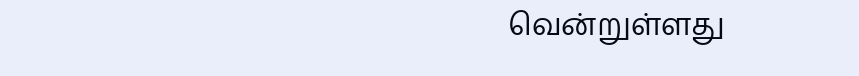வென்றுள்ளது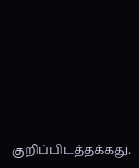குறிப்பிடத்தக்கது.